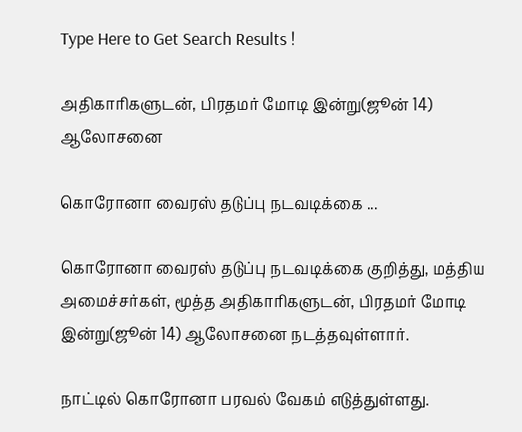Type Here to Get Search Results !

அதிகாரிகளுடன், பிரதமர் மோடி இன்று(ஜூன் 14) ஆலோசனை

கொரோனா வைரஸ் தடுப்பு நடவடிக்கை ...

கொரோனா வைரஸ் தடுப்பு நடவடிக்கை குறித்து, மத்திய அமைச்சர்கள், மூத்த அதிகாரிகளுடன், பிரதமர் மோடி இன்று(ஜூன் 14) ஆலோசனை நடத்தவுள்ளார்.

நாட்டில் கொரோனா பரவல் வேகம் எடுத்துள்ளது.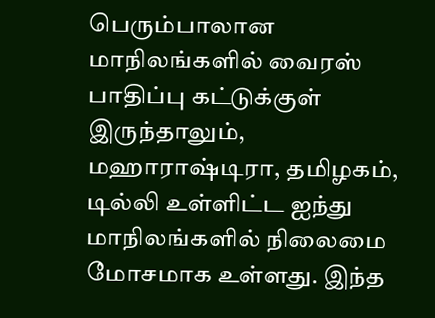பெரும்பாலான மாநிலங்களில் வைரஸ் பாதிப்பு கட்டுக்குள் இருந்தாலும், மஹாராஷ்டிரா, தமிழகம், டில்லி உள்ளிட்ட ஐந்து மாநிலங்களில் நிலைமை மோசமாக உள்ளது. இந்த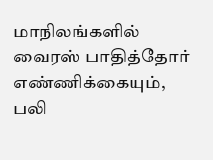மாநிலங்களில் வைரஸ் பாதித்தோர் எண்ணிக்கையும், பலி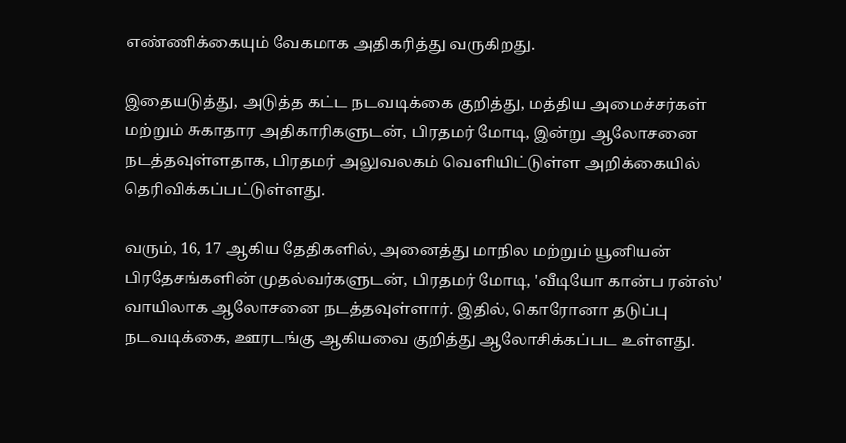எண்ணிக்கையும் வேகமாக அதிகரித்து வருகிறது.

இதையடுத்து, அடுத்த கட்ட நடவடிக்கை குறித்து, மத்திய அமைச்சர்கள் மற்றும் சுகாதார அதிகாரிகளுடன், பிரதமர் மோடி, இன்று ஆலோசனை நடத்தவுள்ளதாக, பிரதமர் அலுவலகம் வெளியிட்டுள்ள அறிக்கையில் தெரிவிக்கப்பட்டுள்ளது.

வரும், 16, 17 ஆகிய தேதிகளில், அனைத்து மாநில மற்றும் யூனியன் பிரதேசங்களின் முதல்வர்களுடன், பிரதமர் மோடி, 'வீடியோ கான்ப ரன்ஸ்' வாயிலாக ஆலோசனை நடத்தவுள்ளார். இதில், கொரோனா தடுப்பு நடவடிக்கை, ஊரடங்கு ஆகியவை குறித்து ஆலோசிக்கப்பட உள்ளது.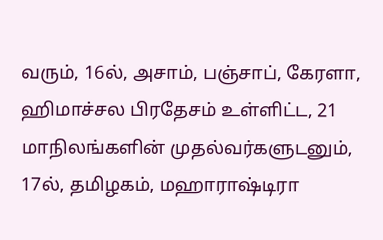வரும், 16ல், அசாம், பஞ்சாப், கேரளா, ஹிமாச்சல பிரதேசம் உள்ளிட்ட, 21 மாநிலங்களின் முதல்வர்களுடனும், 17ல், தமிழகம், மஹாராஷ்டிரா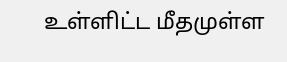உள்ளிட்ட மீதமுள்ள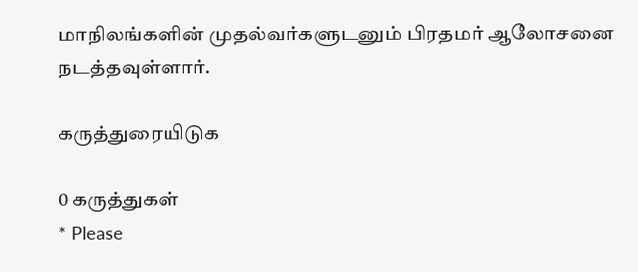மாநிலங்களின் முதல்வர்களுடனும் பிரதமர் ஆலோசனை நடத்தவுள்ளார்.

கருத்துரையிடுக

0 கருத்துகள்
* Please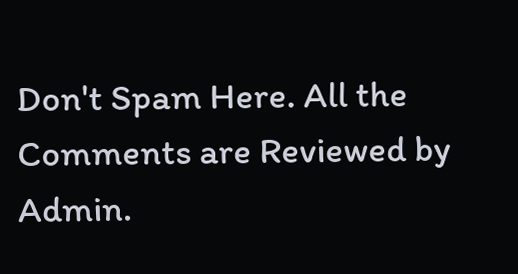Don't Spam Here. All the Comments are Reviewed by Admin.